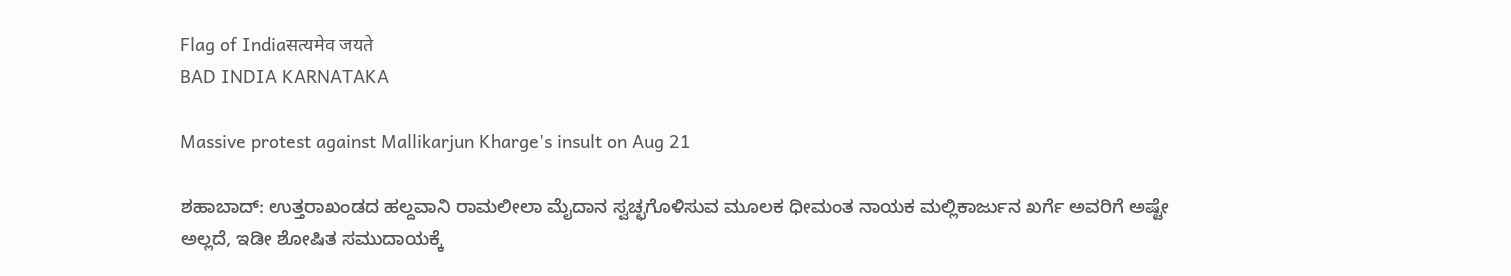Flag of Indiaसत्यमेव जयते
BAD INDIA KARNATAKA

Massive protest against Mallikarjun Kharge's insult on Aug 21

ಶಹಾಬಾದ್: ಉತ್ತರಾಖಂಡದ ಹಲ್ದವಾನಿ ರಾಮಲೀಲಾ ಮೈದಾನ ಸ್ವಚ್ಛಗೊಳಿಸುವ ಮೂಲಕ ಧೀಮಂತ ನಾಯಕ ಮಲ್ಲಿಕಾರ್ಜುನ ಖರ್ಗೆ ಅವರಿಗೆ ಅಷ್ಟೇ ಅಲ್ಲದೆ, ಇಡೀ ಶೋಷಿತ ಸಮುದಾಯಕ್ಕೆ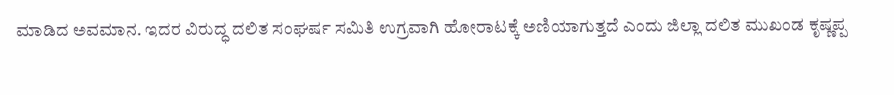ಮಾಡಿದ ಅವಮಾನ. ಇದರ ವಿರುದ್ಧ ದಲಿತ ಸಂಘರ್ಷ ಸಮಿತಿ ಉಗ್ರವಾಗಿ ಹೋರಾಟಕ್ಕೆ ಅಣಿಯಾಗುತ್ತದೆ ಎಂದು ಜಿಲ್ಲಾ ದಲಿತ ಮುಖಂಡ ಕೃಷ್ಣಪ್ಪ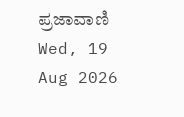ಪ್ರಜಾವಾಣಿ Wed, 19 Aug 2026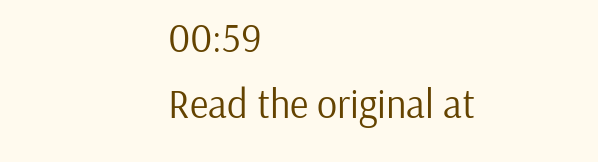00:59
Read the original at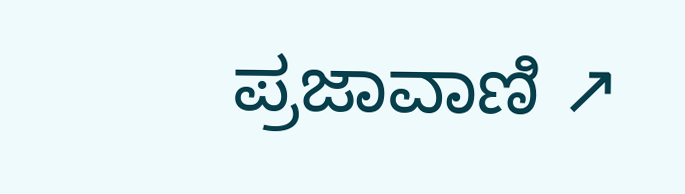ಪ್ರಜಾವಾಣಿ ↗